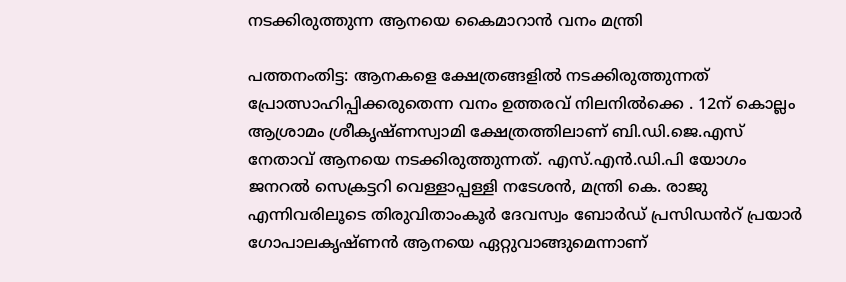നടക്കിരുത്തുന്ന ആനയെ കൈമാറാൻ വനം മന്ത്രി

പത്തനംതിട്ട: ആനകളെ ക്ഷേത്രങ്ങളിൽ നടക്കിരുത്തുന്നത് പ്രോത്സാഹിപ്പിക്കരുതെന്ന വനം ഉത്തരവ് നിലനിൽക്കെ . 12ന് കൊല്ലം ആശ്രാമം ശ്രീകൃഷ്ണസ്വാമി ക്ഷേത്രത്തിലാണ് ബി.ഡി.ജെ.എസ് നേതാവ് ആനയെ നടക്കിരുത്തുന്നത്. എസ്.എൻ.ഡി.പി യോഗം ജനറൽ സെക്രട്ടറി വെള്ളാപ്പള്ളി നടേശൻ, മന്ത്രി കെ. രാജു എന്നിവരിലൂടെ തിരുവിതാംകൂർ ദേവസ്വം ബോർഡ് പ്രസിഡൻറ് പ്രയാർ ഗോപാലകൃഷ്ണൻ ആനയെ ഏറ്റുവാങ്ങുമെന്നാണ്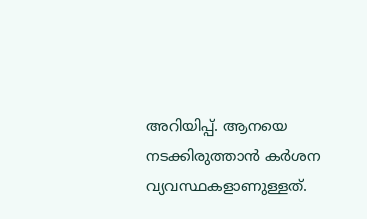അറിയിപ്പ്. ആനയെ നടക്കിരുത്താൻ കർശന വ്യവസ്ഥകളാണുള്ളത്.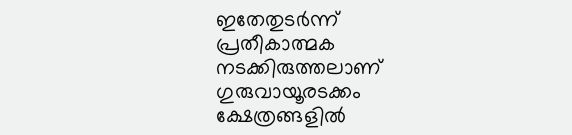ഇതേതുടർന്ന് പ്രതീകാത്മക നടക്കിരുത്തലാണ് ഗുരുവായൂരടക്കം ക്ഷേത്രങ്ങളിൽ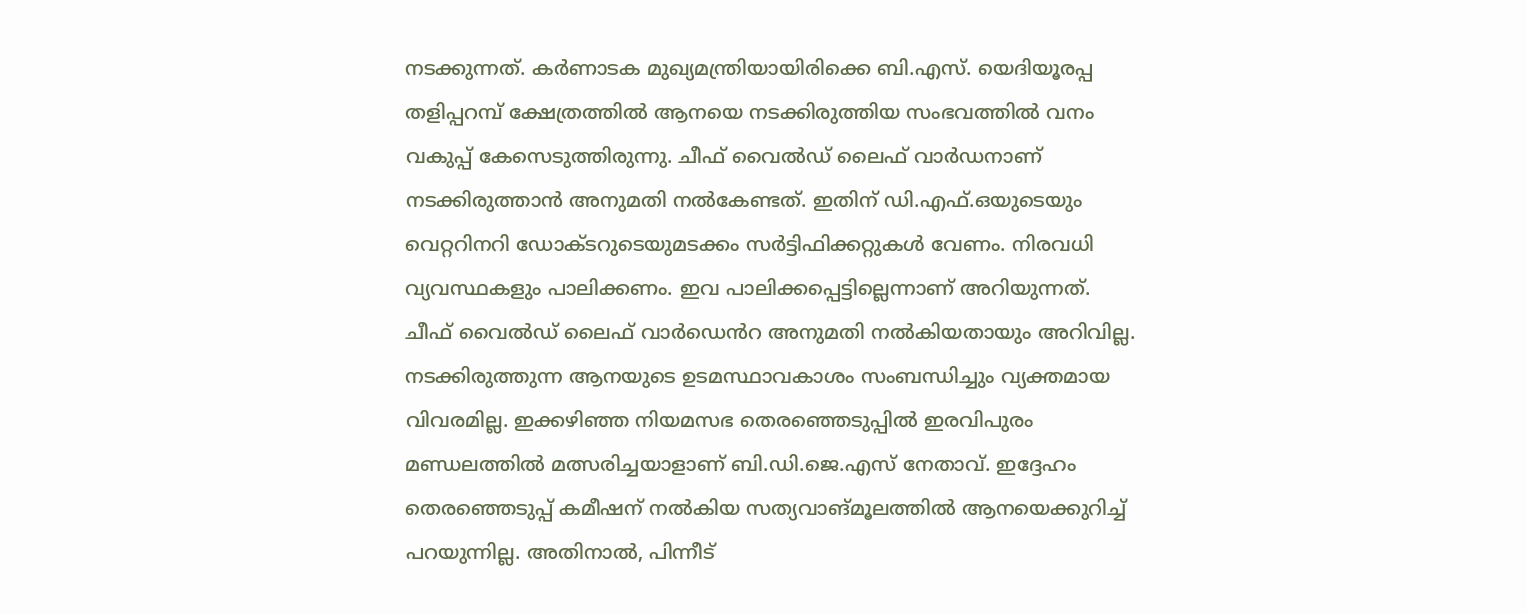നടക്കുന്നത്. കർണാടക മുഖ്യമന്ത്രിയായിരിക്കെ ബി.എസ്. യെദിയൂരപ്പ തളിപ്പറമ്പ് ക്ഷേത്രത്തിൽ ആനയെ നടക്കിരുത്തിയ സംഭവത്തിൽ വനം വകുപ്പ് കേസെടുത്തിരുന്നു. ചീഫ് വൈൽഡ് ലൈഫ് വാർഡനാണ് നടക്കിരുത്താൻ അനുമതി നൽകേണ്ടത്. ഇതിന് ഡി.എഫ്.ഒയുടെയും വെറ്ററിനറി ഡോക്ടറുടെയുമടക്കം സർട്ടിഫിക്കറ്റുകൾ വേണം. നിരവധി വ്യവസ്ഥകളും പാലിക്കണം. ഇവ പാലിക്കപ്പെട്ടില്ലെന്നാണ് അറിയുന്നത്. ചീഫ് വൈൽഡ് ലൈഫ് വാർഡെൻറ അനുമതി നൽകിയതായും അറിവില്ല. നടക്കിരുത്തുന്ന ആനയുടെ ഉടമസ്ഥാവകാശം സംബന്ധിച്ചും വ്യക്തമായ വിവരമില്ല. ഇക്കഴിഞ്ഞ നിയമസഭ തെരഞ്ഞെടുപ്പിൽ ഇരവിപുരം മണ്ഡലത്തിൽ മത്സരിച്ചയാളാണ് ബി.ഡി.ജെ.എസ് നേതാവ്. ഇദ്ദേഹം തെരഞ്ഞെടുപ്പ് കമീഷന് നൽകിയ സത്യവാങ്മൂലത്തിൽ ആനയെക്കുറിച്ച് പറയുന്നില്ല. അതിനാൽ, പിന്നീട്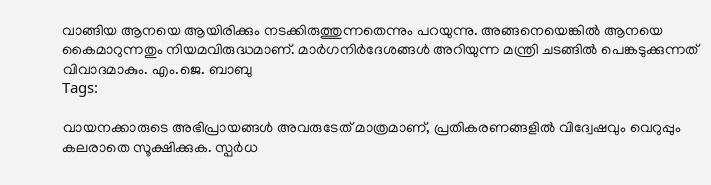വാങ്ങിയ ആനയെ ആയിരിക്കും നടക്കിരുത്തുന്നതെന്നും പറയുന്നു. അങ്ങനെയെങ്കിൽ ആനയെ കൈമാറുന്നതും നിയമവിരുദ്ധമാണ്. മാർഗനിർദേശങ്ങൾ അറിയുന്ന മന്ത്രി ചടങ്ങിൽ പെങ്കടുക്കുന്നത് വിവാദമാകും. എം.ജെ. ബാബു
Tags:

വായനക്കാരുടെ അഭിപ്രായങ്ങള്‍ അവരുടേത് മാത്രമാണ്, പ്രതികരണങ്ങളിൽ വിദ്വേഷവും വെറുപ്പും കലരാതെ സൂക്ഷിക്കുക. സ്പർധ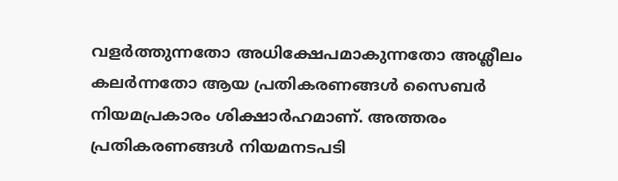വളർത്തുന്നതോ അധിക്ഷേപമാകുന്നതോ അശ്ലീലം കലർന്നതോ ആയ പ്രതികരണങ്ങൾ സൈബർ നിയമപ്രകാരം ശിക്ഷാർഹമാണ്. അത്തരം പ്രതികരണങ്ങൾ നിയമനടപടി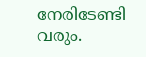നേരിടേണ്ടി വരും.